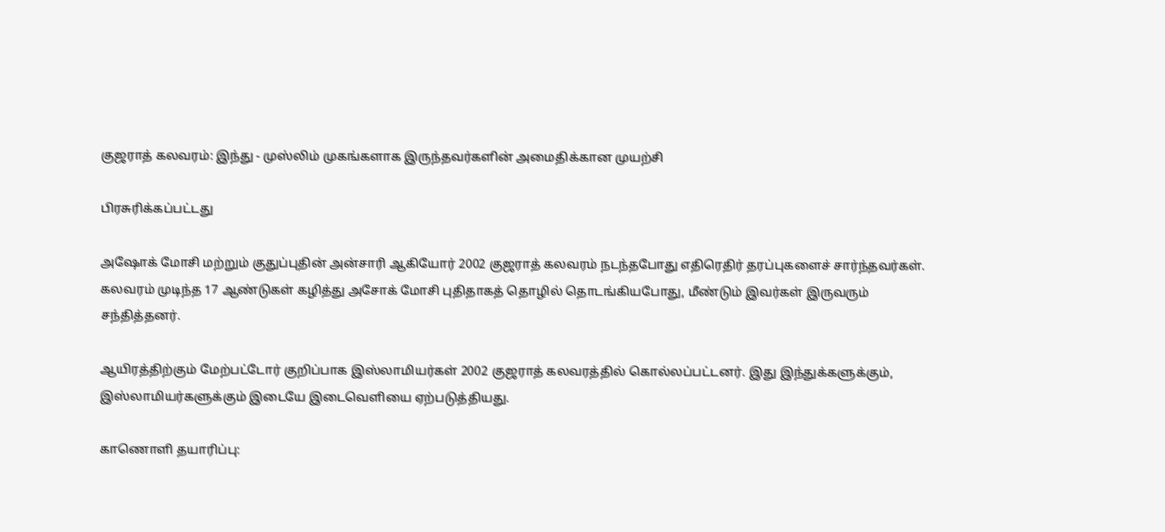குஜராத் கலவரம்: இந்து - முஸ்லிம் முகங்களாக இருந்தவர்களின் அமைதிக்கான முயற்சி

பிரசுரிக்கப்பட்டது

அஷோக் மோசி மற்றும் குதுப்புதின் அன்சாரி ஆகியோர் 2002 குஜராத் கலவரம் நடந்தபோது எதிரெதிர் தரப்புகளைச் சார்ந்தவர்கள். கலவரம் முடிந்த 17 ஆண்டுகள் கழித்து அசோக் மோசி புதிதாகத் தொழில் தொடங்கியபோது, மீண்டும் இவர்கள் இருவரும் சந்தித்தனர்.

ஆயிரத்திற்கும் மேற்பட்டோர் குறிப்பாக இஸ்லாமியர்கள் 2002 குஜராத் கலவரத்தில் கொல்லப்பட்டனர். இது இந்துக்களுக்கும், இஸ்லாமியர்களுக்கும் இடையே இடைவெளியை ஏற்படுத்தியது.

காணொளி தயாரிப்பு: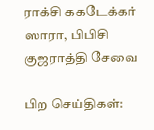ராக்சி ககடேக்கர் ஸாரா, பிபிசி குஜராத்தி சேவை

பிற செய்திகள்: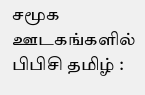சமூக ஊடகங்களில் பிபிசி தமிழ் :